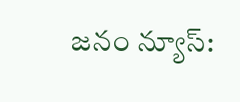జనం న్యూస్: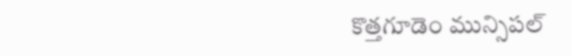కొత్తగూడెం మున్సిపల్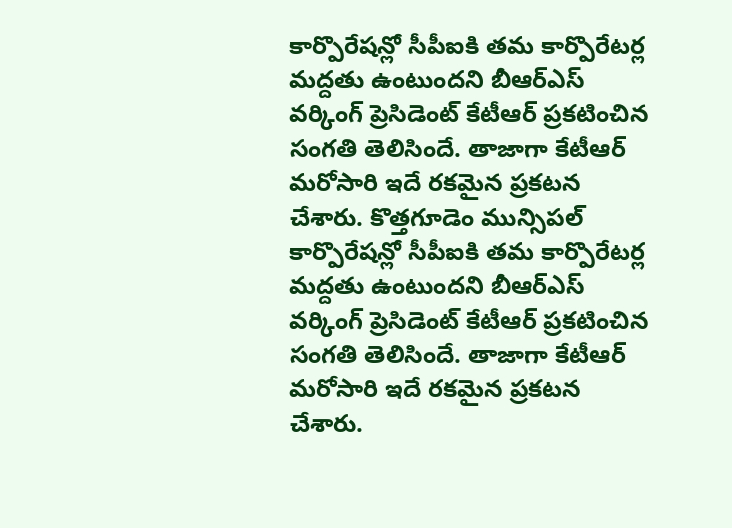కార్పొరేషన్లో సీపీఐకి తమ కార్పొరేటర్ల మద్దతు ఉంటుందని బీఆర్ఎస్ వర్కింగ్ ప్రెసిడెంట్ కేటీఆర్ ప్రకటించిన సంగతి తెలిసిందే. తాజాగా కేటీఆర్ మరోసారి ఇదే రకమైన ప్రకటన చేశారు. కొత్తగూడెం మున్సిపల్ కార్పొరేషన్లో సీపీఐకి తమ కార్పొరేటర్ల మద్దతు ఉంటుందని బీఆర్ఎస్ వర్కింగ్ ప్రెసిడెంట్ కేటీఆర్ ప్రకటించిన సంగతి తెలిసిందే. తాజాగా కేటీఆర్ మరోసారి ఇదే రకమైన ప్రకటన చేశారు.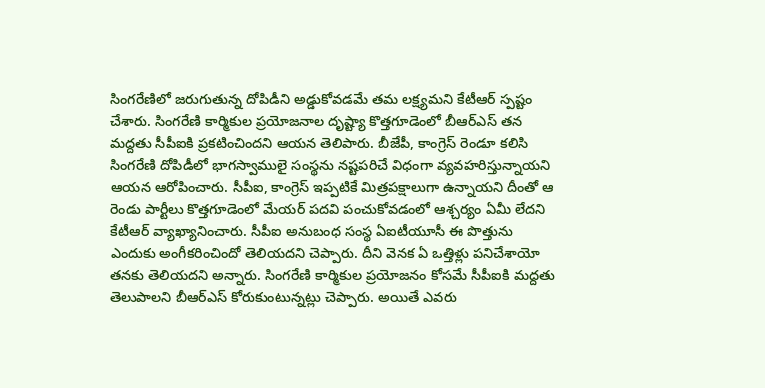సింగరేణిలో జరుగుతున్న దోపిడీని అడ్డుకోవడమే తమ లక్ష్యమని కేటీఆర్ స్పష్టం చేశారు. సింగరేణి కార్మికుల ప్రయోజనాల దృష్ట్యా కొత్తగూడెంలో బీఆర్ఎస్ తన మద్దతు సీపీఐకి ప్రకటించిందని ఆయన తెలిపారు. బీజేపీ, కాంగ్రెస్ రెండూ కలిసి సింగరేణి దోపిడీలో భాగస్వాములై సంస్థను నష్టపరిచే విధంగా వ్యవహరిస్తున్నాయని ఆయన ఆరోపించారు. సీపీఐ, కాంగ్రెస్ ఇప్పటికే మిత్రపక్షాలుగా ఉన్నాయని దీంతో ఆ రెండు పార్టీలు కొత్తగూడెంలో మేయర్ పదవి పంచుకోవడంలో ఆశ్చర్యం ఏమీ లేదని కేటీఆర్ వ్యాఖ్యానించారు. సీపీఐ అనుబంధ సంస్థ ఏఐటీయూసీ ఈ పొత్తును ఎందుకు అంగీకరించిందో తెలియదని చెప్పారు. దీని వెనక ఏ ఒత్తిళ్లు పనిచేశాయో తనకు తెలియదని అన్నారు. సింగరేణి కార్మికుల ప్రయోజనం కోసమే సీపీఐకి మద్దతు తెలుపాలని బీఆర్ఎస్ కోరుకుంటున్నట్లు చెప్పారు. అయితే ఎవరు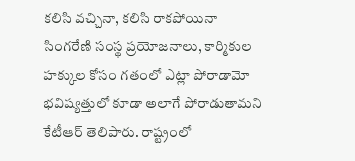కలిసి వచ్చినా, కలిసి రాకపోయినా సింగరేణి సంస్థ ప్రయోజనాలు, కార్మికుల హక్కుల కోసం గతంలో ఎట్లా పోరాడామో భవిష్యత్తులో కూడా అలాగే పోరాడుతామని కేటీఆర్ తెలిపారు. రాష్ట్రంలో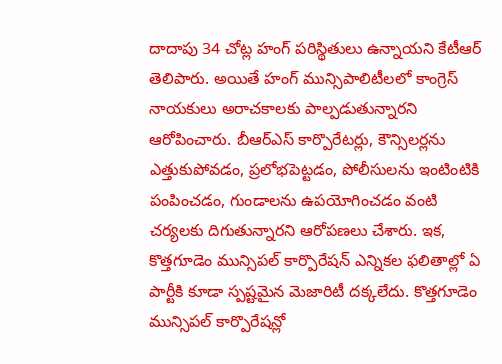దాదాపు 34 చోట్ల హంగ్ పరిస్థితులు ఉన్నాయని కేటీఆర్ తెలిపారు. అయితే హంగ్ మున్సిపాలిటీలలో కాంగ్రెస్ నాయకులు అరాచకాలకు పాల్పడుతున్నారని ఆరోపించారు. బీఆర్ఎస్ కార్పొరేటర్లు, కౌన్సిలర్లను ఎత్తుకుపోవడం, ప్రలోభపెట్టడం, పోలీసులను ఇంటింటికి పంపించడం, గుండాలను ఉపయోగించడం వంటి చర్యలకు దిగుతున్నారని ఆరోపణలు చేశారు. ఇక, కొత్తగూడెం మున్సిపల్ కార్పొరేషన్ ఎన్నికల ఫలితాల్లో ఏ పార్టీకి కూడా స్పష్టమైన మెజారిటీ దక్కలేదు. కొత్తగూడెం మున్సిపల్ కార్పొరేషన్లో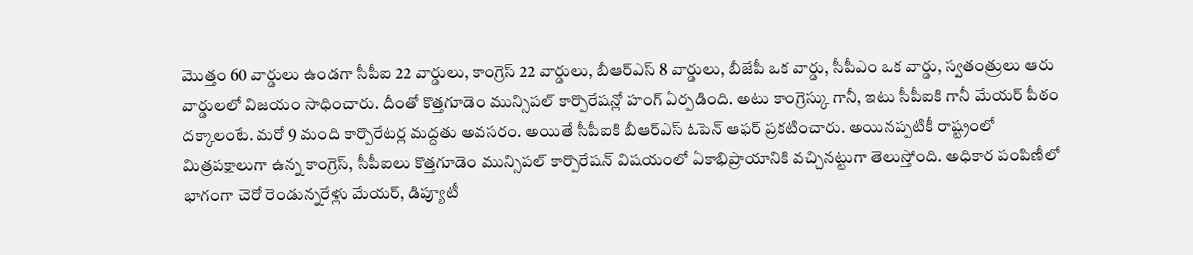మొత్తం 60 వార్డులు ఉండగా సీపీఐ 22 వార్డులు, కాంగ్రెస్ 22 వార్డులు, బీఆర్ఎస్ 8 వార్డులు, బీజేపీ ఒక వార్డు, సీపీఎం ఒక వార్డు, స్వతంత్రులు ఆరు వార్డులలో విజయం సాధించారు. దీంతో కొత్తగూడెం మున్సిపల్ కార్పొరేషన్లో హంగ్ ఏర్పడింది. అటు కాంగ్రెస్కు గానీ, ఇటు సీపీఐకి గానీ మేయర్ పీఠం దక్కాలంటే. మరో 9 మంది కార్పొరేటర్ల మద్దతు అవసరం. అయితే సీపీఐకి బీఆర్ఎస్ ఓపెన్ ఆఫర్ ప్రకటించారు. అయినప్పటికీ రాష్ట్రంలో మిత్రపక్షాలుగా ఉన్న కాంగ్రెస్, సీపీఐలు కొత్తగూడెం మున్సిపల్ కార్పొరేషన్ విషయంలో ఏకాభిప్రాయానికి వచ్చినట్టుగా తెలుస్తోంది. అధికార పంపిణీలో భాగంగా చెరో రెండున్నరేళ్లు మేయర్, డిప్యూటీ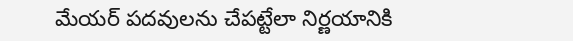మేయర్ పదవులను చేపట్టేలా నిర్ణయానికి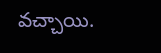వచ్చాయి.